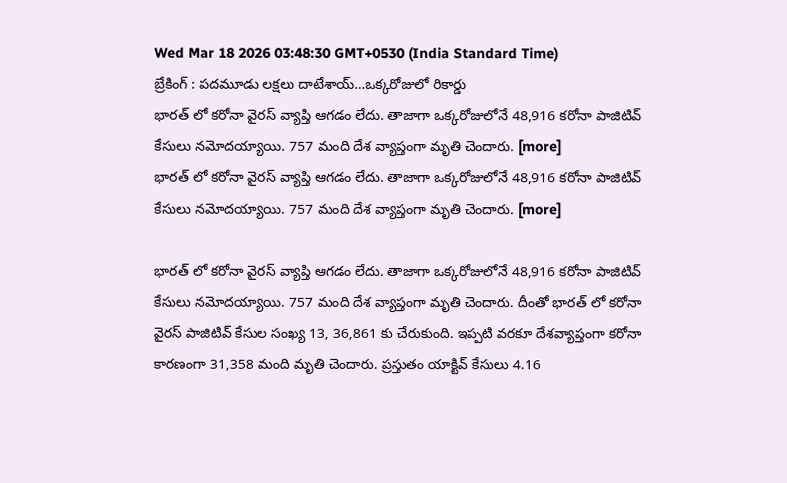Wed Mar 18 2026 03:48:30 GMT+0530 (India Standard Time)
బ్రేకింగ్ : పదమూడు లక్షలు దాటేశాయ్…ఒక్కరోజులో రికార్డు
భారత్ లో కరోనా వైరస్ వ్యాప్తి ఆగడం లేదు. తాజాగా ఒక్కరోజులోనే 48,916 కరోనా పాజిటివ్ కేసులు నమోదయ్యాయి. 757 మంది దేశ వ్యాప్తంగా మృతి చెందారు. [more]
భారత్ లో కరోనా వైరస్ వ్యాప్తి ఆగడం లేదు. తాజాగా ఒక్కరోజులోనే 48,916 కరోనా పాజిటివ్ కేసులు నమోదయ్యాయి. 757 మంది దేశ వ్యాప్తంగా మృతి చెందారు. [more]

భారత్ లో కరోనా వైరస్ వ్యాప్తి ఆగడం లేదు. తాజాగా ఒక్కరోజులోనే 48,916 కరోనా పాజిటివ్ కేసులు నమోదయ్యాయి. 757 మంది దేశ వ్యాప్తంగా మృతి చెందారు. దీంతో భారత్ లో కరోనా వైరస్ పాజిటివ్ కేసుల సంఖ్య 13, 36,861 కు చేరుకుంది. ఇప్పటి వరకూ దేశవ్యాప్తంగా కరోనా కారణంగా 31,358 మంది మృతి చెందారు. ప్రస్తుతం యాక్టివ్ కేసులు 4.16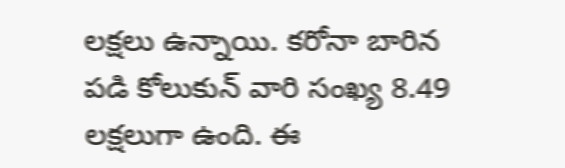లక్షలు ఉన్నాయి. కరోనా బారిన పడి కోలుకున్ వారి సంఖ్య 8.49 లక్షలుగా ఉంది. ఈ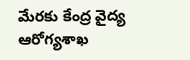మేరకు కేంద్ర వైద్య ఆరోగ్యశాఖ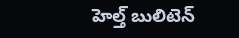హెల్త్ బులిటెన్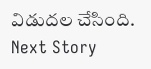విడుదల చేసింది.
Next Story